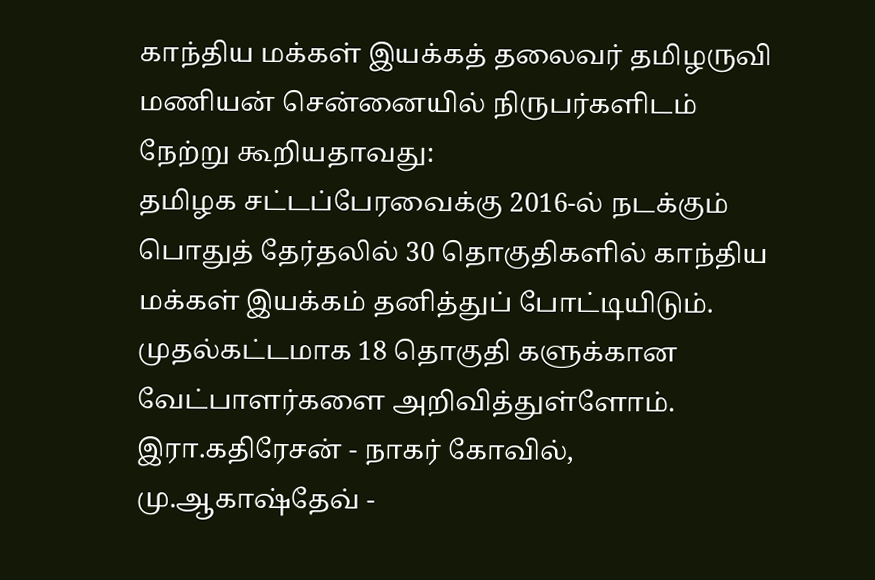காந்திய மக்கள் இயக்கத் தலைவர் தமிழருவி மணியன் சென்னையில் நிருபர்களிடம் நேற்று கூறியதாவது:
தமிழக சட்டப்பேரவைக்கு 2016-ல் நடக்கும் பொதுத் தேர்தலில் 30 தொகுதிகளில் காந்திய மக்கள் இயக்கம் தனித்துப் போட்டியிடும். முதல்கட்டமாக 18 தொகுதி களுக்கான வேட்பாளர்களை அறிவித்துள்ளோம்.
இரா.கதிரேசன் - நாகர் கோவில், மு.ஆகாஷ்தேவ் -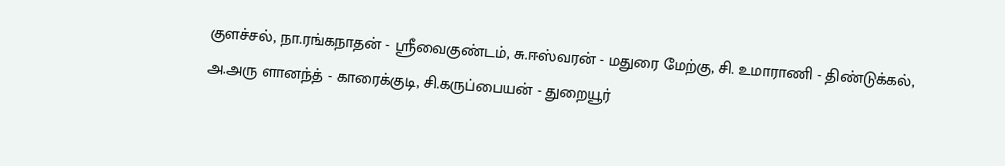குளச்சல், நா.ரங்கநாதன் - ஸ்ரீவைகுண்டம், சு.ஈஸ்வரன் - மதுரை மேற்கு, சி. உமாராணி - திண்டுக்கல், அ.அரு ளானந்த் - காரைக்குடி, சி.கருப்பையன் - துறையூர்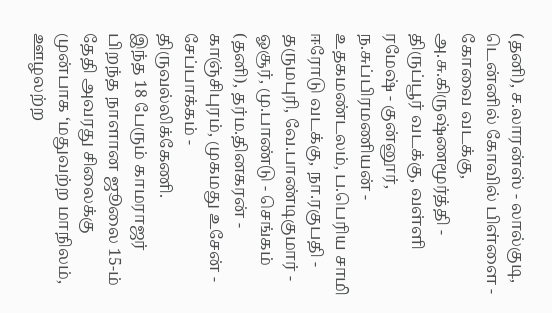(தனி), ச.லாரன்ஸ் - லால்குடி, டென்னில் கோவில் பிள்ளை - கோவை வடக்கு, அ.சு.கிருஷ்ணமூர்த்தி - திருப்பூர் வடக்கு, வள்ளி ரமேஷ் - குன்னூர், ந.சுப்பிரமணியன் - உதகமண்டலம், ப.பெரிய சாமி ஈரோடு வடக்கு, நா.ரகுபதி - தருமபுரி, வே.பாண்டிகுமார் - ஓசூர், மு.பாண்டு - செங்கம் (தனி), தர்ம.தினகரன் - காஞ்சிபுரம், முகமது உசேன் - சேப்பாக்கம் - திருவல்லிக்கேணி.
இந்த 18 பேரும் காமராஜர் பிறந்த நாளான ஜூலை 15-ம் தேதி அவரது சிலைக்கு முன்பாக ‘மதுவற்ற மாநிலம், ஊழலற்ற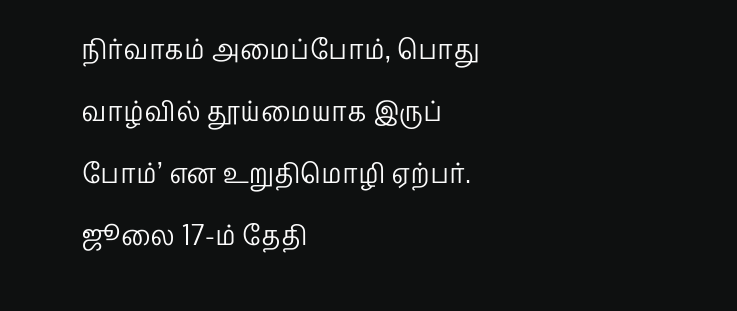நிர்வாகம் அமைப்போம், பொது வாழ்வில் தூய்மையாக இருப் போம்’ என உறுதிமொழி ஏற்பர். ஜூலை 17-ம் தேதி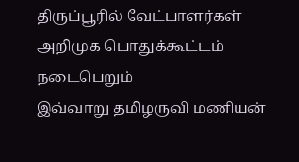திருப்பூரில் வேட்பாளர்கள் அறிமுக பொதுக்கூட்டம் நடைபெறும்
இவ்வாறு தமிழருவி மணியன்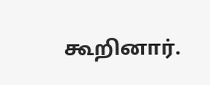கூறினார்.